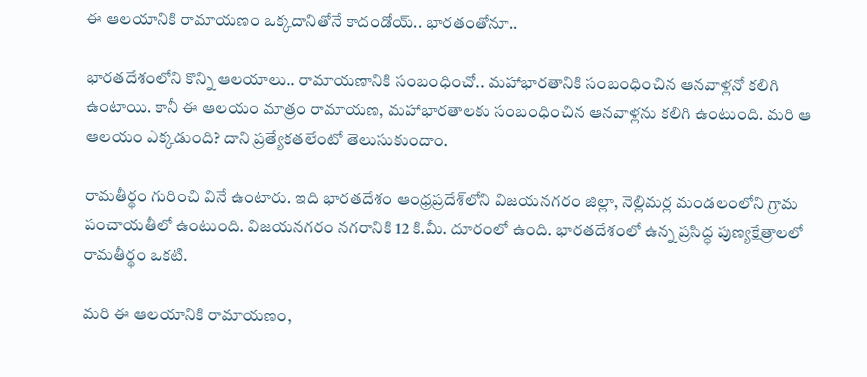ఈ ఆలయానికి రామాయణం ఒక్కదానితోనే కాదండోయ్.. భారతంతోనూ..

భారతదేశంలోని కొన్ని ఆలయాలు.. రామాయణానికి సంబంధించో.. మహాభారతానికి సంబంధించిన ఆనవాళ్లనో కలిగి ఉంటాయి. కానీ ఈ ఆలయం మాత్రం రామాయణ, మహాభారతాలకు సంబంధించిన ఆనవాళ్లను కలిగి ఉంటుంది. మరి ఆ ఆలయం ఎక్కడుంది? దాని ప్రత్యేకతలేంటో తెలుసుకుందాం.

రామతీర్థం గురించి వినే ఉంటారు. ఇది భారతదేశం ఆంధ్రప్రదేశ్‌లోని విజయనగరం జిల్లా, నెల్లిమర్ల మండలంలోని గ్రామ పంచాయతీలో ఉంటుంది. విజయనగరం నగరానికి 12 కి.మీ. దూరంలో ఉంది. భారతదేశంలో ఉన్న ప్రసిద్ధ పుణ్యక్షేత్రాలలో రామతీర్థం ఒకటి.

మరి ఈ ఆలయానికి రామాయణం,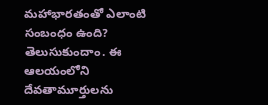మహాభారతంతో ఎలాంటి సంబంధం ఉంది? తెలుసుకుందాం. ఈ ఆలయంలోని దేవతామూర్తులను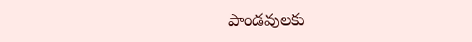పాండవులకు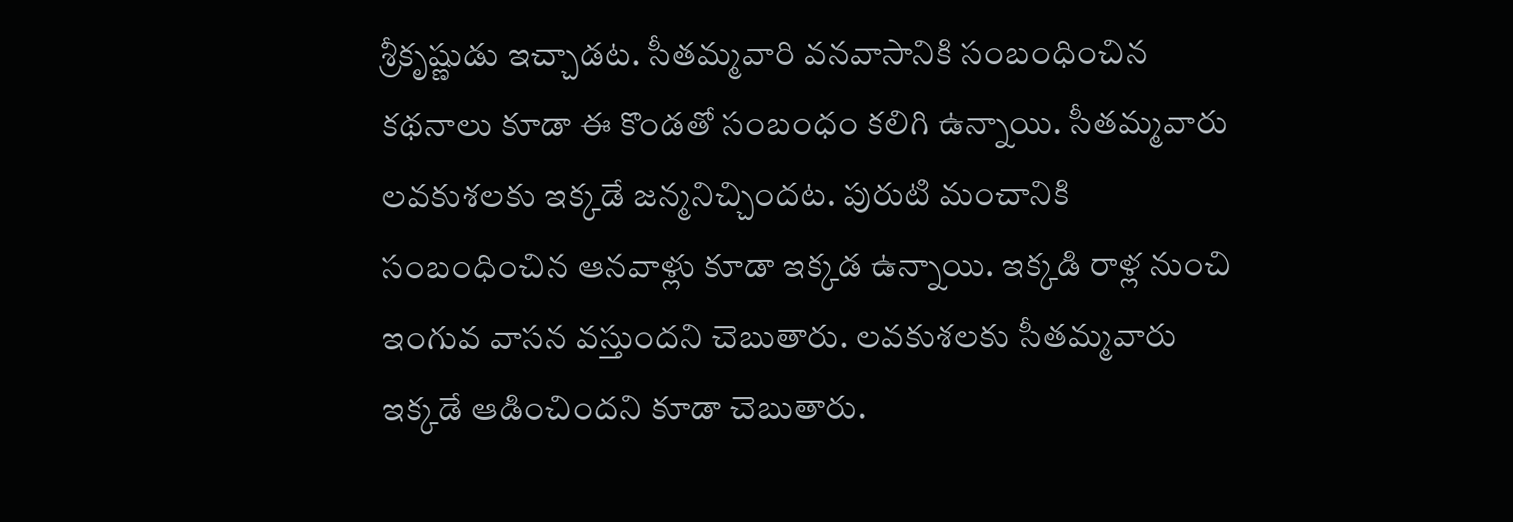శ్రీకృష్ణుడు ఇచ్చాడట. సీతమ్మవారి వనవాసానికి సంబంధించిన కథనాలు కూడా ఈ కొండతో సంబంధం కలిగి ఉన్నాయి. సీతమ్మవారు లవకుశలకు ఇక్కడే జన్మనిచ్చిందట. పురుటి మంచానికి సంబంధించిన ఆనవాళ్లు కూడా ఇక్కడ ఉన్నాయి. ఇక్కడి రాళ్ల నుంచి ఇంగువ వాసన వస్తుందని చెబుతారు. లవకుశలకు సీతమ్మవారు ఇక్కడే ఆడించిందని కూడా చెబుతారు.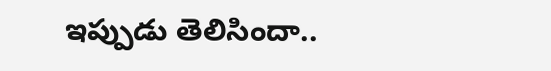ఇప్పుడు తెలిసిందా..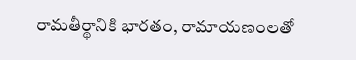రామతీర్థానికి భారతం, రామాయణంలతో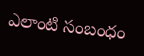ఎలాంటి సంబంధం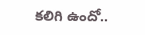కలిగి ఉందో..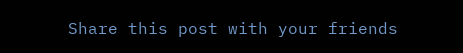Share this post with your friends